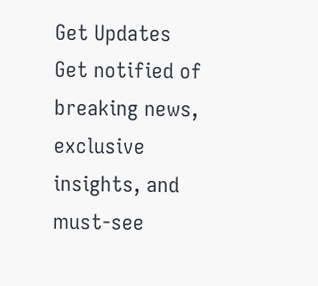Get Updates
Get notified of breaking news, exclusive insights, and must-see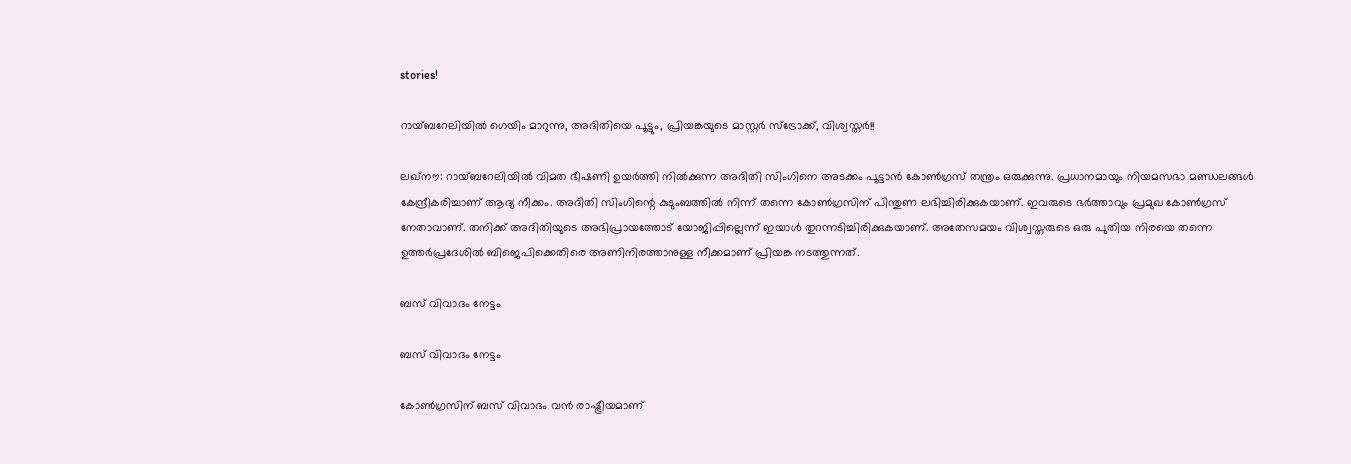stories!

റായ്ബറേലിയില്‍ ഗെയിം മാറുന്നു, അദിതിയെ പൂട്ടും, പ്രിയങ്കയുടെ മാസ്റ്റര്‍ സ്‌ട്രോക്ക്, വിശ്വസ്തര്‍!!

ലഖ്‌നൗ: റായ്ബറേലിയില്‍ വിമത ഭീഷണി ഉയര്‍ത്തി നില്‍ക്കുന്ന അദിതി സിംഗിനെ അടക്കം പൂട്ടാന്‍ കോണ്‍ഗ്രസ് തന്ത്രം ഒരുക്കുന്നു. പ്രധാനമായും നിയമസഭാ മണ്ഡലങ്ങള്‍ കേന്ദ്രീകരിച്ചാണ് ആദ്യ നീക്കം. അദിതി സിംഗിന്റെ കുടുംബത്തില്‍ നിന്ന് തന്നെ കോണ്‍ഗ്രസിന് പിന്തുണ ലഭിച്ചിരിക്കുകയാണ്. ഇവരുടെ ഭര്‍ത്താവും പ്രമുഖ കോണ്‍ഗ്രസ് നേതാവാണ്. തനിക്ക് അദിതിയുടെ അഭിപ്രായത്തോട് യോജിപ്പില്ലെന്ന് ഇയാള്‍ തുറന്നടിച്ചിരിക്കുകയാണ്. അതേസമയം വിശ്വസ്തരുടെ ഒരു പുതിയ നിരയെ തന്നെ ഉത്തര്‍പ്രദേശില്‍ ബിജെപിക്കെതിരെ അണിനിരത്താനുള്ള നീക്കമാണ് പ്രിയങ്ക നടത്തുന്നത്.

ബസ് വിവാദം നേട്ടം

ബസ് വിവാദം നേട്ടം

കോണ്‍ഗ്രസിന് ബസ് വിവാദം വന്‍ രാഷ്ട്രീയമാണ്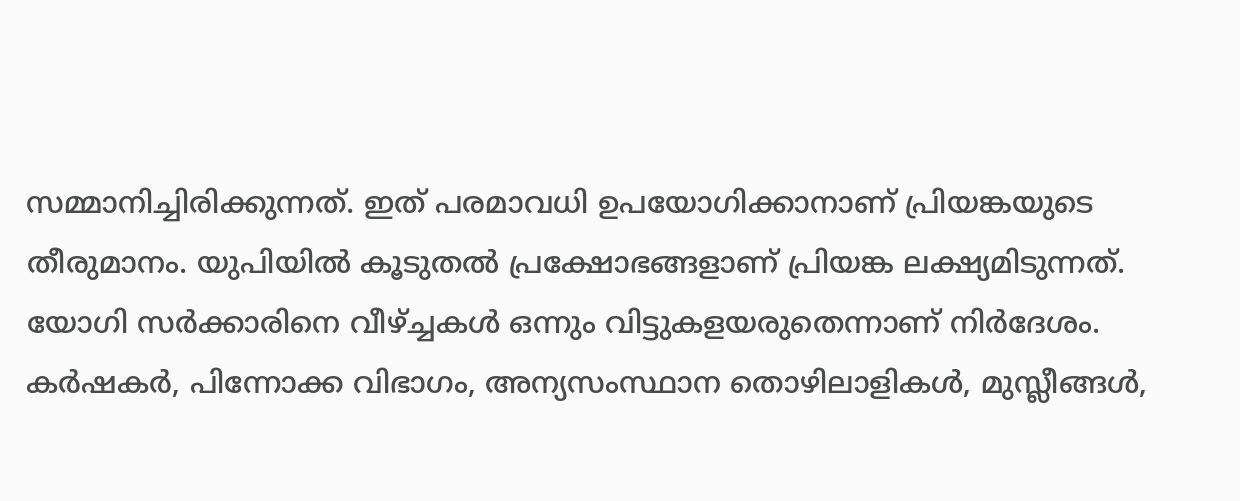സമ്മാനിച്ചിരിക്കുന്നത്. ഇത് പരമാവധി ഉപയോഗിക്കാനാണ് പ്രിയങ്കയുടെ തീരുമാനം. യുപിയില്‍ കൂടുതല്‍ പ്രക്ഷോഭങ്ങളാണ് പ്രിയങ്ക ലക്ഷ്യമിടുന്നത്. യോഗി സര്‍ക്കാരിനെ വീഴ്ച്ചകള്‍ ഒന്നും വിട്ടുകളയരുതെന്നാണ് നിര്‍ദേശം. കര്‍ഷകര്‍, പിന്നോക്ക വിഭാഗം, അന്യസംസ്ഥാന തൊഴിലാളികള്‍, മുസ്ലീങ്ങള്‍,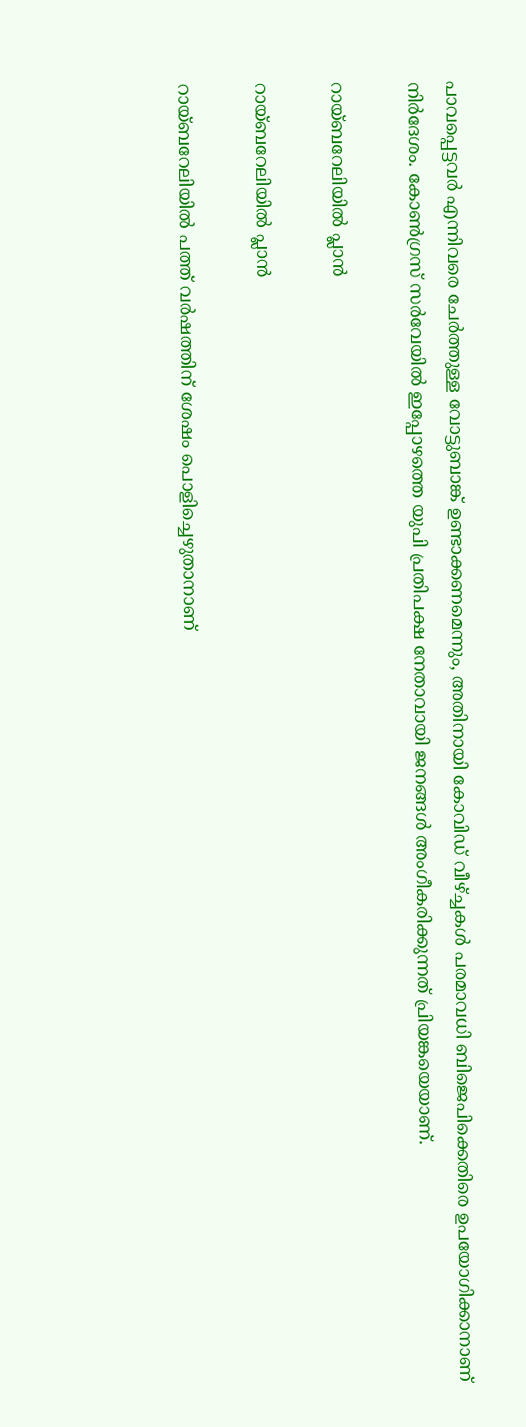പാവപ്പെട്ടവര്‍ എന്നിവരെ ചേര്‍ത്തുള്ള വോട്ടുബാങ്ക് ഉണ്ടാക്കണമെന്നും, അതിനായി കോവിഡ് വീഴ്ച്ചകള്‍ പരമാവധി ബിജെപിക്കെതിരെ ഉപയോഗിക്കാനാണ് നിര്‍ദേശം. കോണ്‍ഗ്രസ് സര്‍വേയില്‍ ഇപ്പോഴത്തെ യുപി പ്രതിപക്ഷ നേതാവായി ജനങ്ങള്‍ അംഗീകരിക്കുന്നത് പ്രിയങ്കയെയാണ്.

റായ്ബറേലിയില്‍ പ്ലാന്‍

റായ്ബറേലിയില്‍ പ്ലാന്‍

റായ്ബറേലിയില്‍ പത്ത് വര്‍ഷത്തിന് ശേഷം പൊളിച്ചെഴുതാനാണ്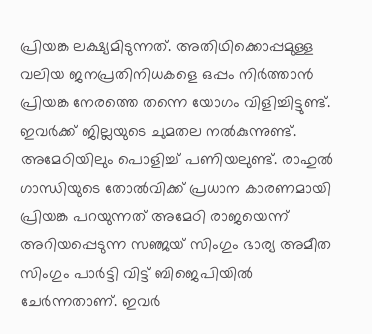പ്രിയങ്ക ലക്ഷ്യമിടുന്നത്. അതിഥിക്കൊപ്പമുള്ള വലിയ ജനപ്രതിനിധകളെ ഒപ്പം നിര്‍ത്താന്‍ പ്രിയങ്ക നേരത്തെ തന്നെ യോഗം വിളിച്ചിട്ടുണ്ട്. ഇവര്‍ക്ക് ജില്ലയുടെ ചുമതല നല്‍കുന്നുണ്ട്. അമേഠിയിലും പൊളിച്ച് പണിയലുണ്ട്. രാഹുല്‍ ഗാന്ധിയുടെ തോല്‍വിക്ക് പ്രധാന കാരണമായി പ്രിയങ്ക പറയുന്നത് അമേഠി രാജയെന്ന് അറിയപ്പെടുന്ന സഞ്ജയ് സിംഗും ഭാര്യ അമീത സിംഗും പാര്‍ട്ടി വിട്ട് ബിജെപിയില്‍ ചേര്‍ന്നതാണ്. ഇവര്‍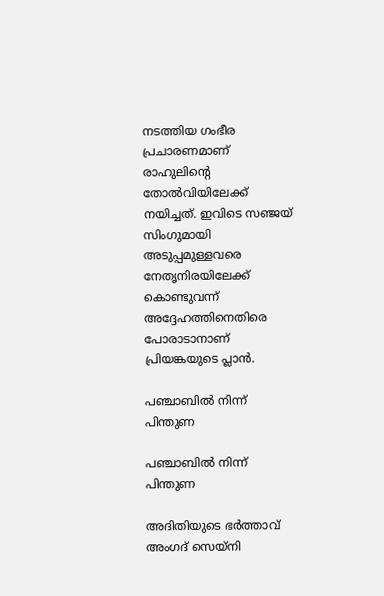നടത്തിയ ഗംഭീര പ്രചാരണമാണ് രാഹുലിന്റെ തോല്‍വിയിലേക്ക് നയിച്ചത്. ഇവിടെ സഞ്ജയ് സിംഗുമായി അടുപ്പമുള്ളവരെ നേതൃനിരയിലേക്ക് കൊണ്ടുവന്ന് അദ്ദേഹത്തിനെതിരെ പോരാടാനാണ് പ്രിയങ്കയുടെ പ്ലാന്‍.

പഞ്ചാബില്‍ നിന്ന് പിന്തുണ

പഞ്ചാബില്‍ നിന്ന് പിന്തുണ

അദിതിയുടെ ഭര്‍ത്താവ് അംഗദ് സെയ്‌നി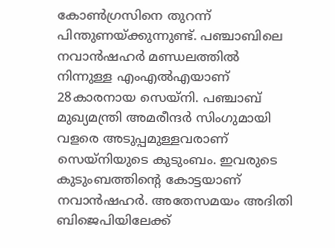കോണ്‍ഗ്രസിനെ തുറന്ന് പിന്തുണയ്ക്കുന്നുണ്ട്. പഞ്ചാബിലെ നവാന്‍ഷഹര്‍ മണ്ഡലത്തില്‍ നിന്നുള്ള എംഎല്‍എയാണ് 28കാരനായ സെയ്‌നി. പഞ്ചാബ് മുഖ്യമന്ത്രി അമരീന്ദര്‍ സിംഗുമായി വളരെ അടുപ്പമുള്ളവരാണ് സെയ്‌നിയുടെ കുടുംബം. ഇവരുടെ കുടുംബത്തിന്റെ കോട്ടയാണ് നവാന്‍ഷഹര്‍. അതേസമയം അദിതി ബിജെപിയിലേക്ക്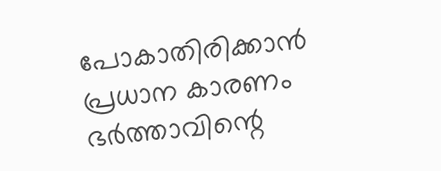പോകാതിരിക്കാന്‍ പ്രധാന കാരണം ഭര്‍ത്താവിന്റെ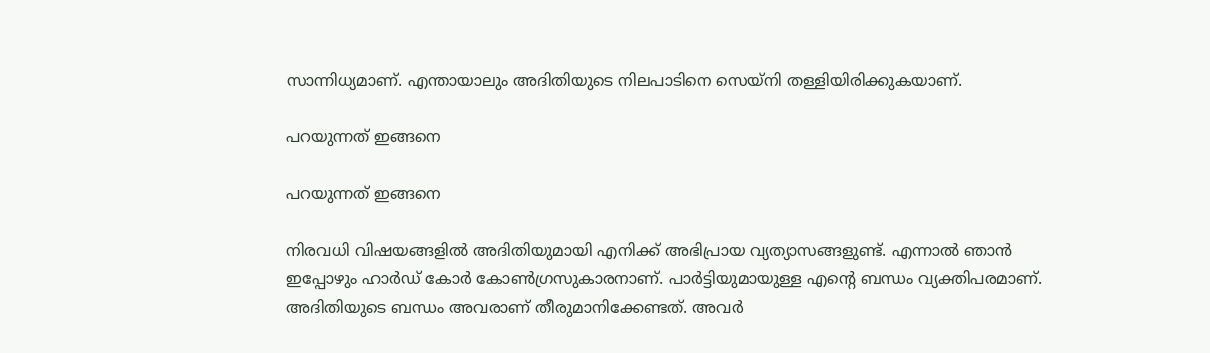സാന്നിധ്യമാണ്. എന്തായാലും അദിതിയുടെ നിലപാടിനെ സെയ്‌നി തള്ളിയിരിക്കുകയാണ്.

പറയുന്നത് ഇങ്ങനെ

പറയുന്നത് ഇങ്ങനെ

നിരവധി വിഷയങ്ങളില്‍ അദിതിയുമായി എനിക്ക് അഭിപ്രായ വ്യത്യാസങ്ങളുണ്ട്. എന്നാല്‍ ഞാന്‍ ഇപ്പോഴും ഹാര്‍ഡ് കോര്‍ കോണ്‍ഗ്രസുകാരനാണ്. പാര്‍ട്ടിയുമായുള്ള എന്റെ ബന്ധം വ്യക്തിപരമാണ്. അദിതിയുടെ ബന്ധം അവരാണ് തീരുമാനിക്കേണ്ടത്. അവര്‍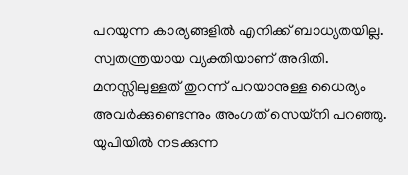പറയുന്ന കാര്യങ്ങളില്‍ എനിക്ക് ബാധ്യതയില്ല. സ്വതന്ത്രയായ വ്യക്തിയാണ് അദിതി. മനസ്സിലുള്ളത് തുറന്ന് പറയാനുള്ള ധൈര്യം അവര്‍ക്കുണ്ടെന്നും അംഗത് സെയ്‌നി പറഞ്ഞു. യുപിയില്‍ നടക്കുന്ന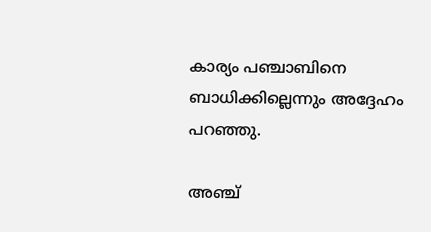കാര്യം പഞ്ചാബിനെ ബാധിക്കില്ലെന്നും അദ്ദേഹം പറഞ്ഞു.

അഞ്ച്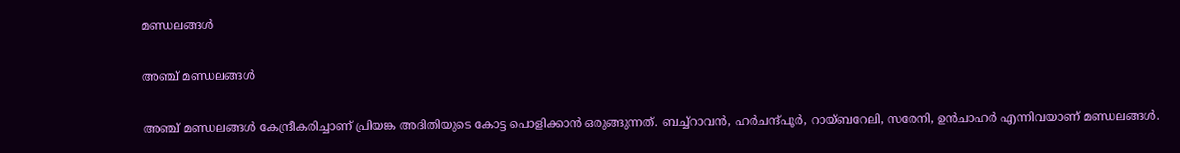മണ്ഡലങ്ങള്‍

അഞ്ച് മണ്ഡലങ്ങള്‍

അഞ്ച് മണ്ഡലങ്ങള്‍ കേന്ദ്രീകരിച്ചാണ് പ്രിയങ്ക അദിതിയുടെ കോട്ട പൊളിക്കാന്‍ ഒരുങ്ങുന്നത്. ബച്ച്‌റാവന്‍, ഹര്‍ചന്ദ്പൂര്‍, റായ്ബറേലി, സരേനി, ഉന്‍ചാഹര്‍ എന്നിവയാണ് മണ്ഡലങ്ങള്‍.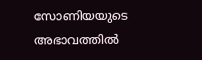സോണിയയുടെ അഭാവത്തില്‍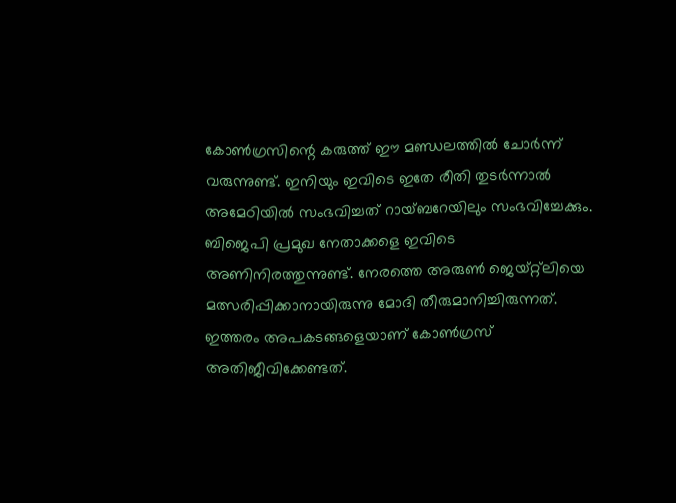കോണ്‍ഗ്രസിന്റെ കരുത്ത് ഈ മണ്ഡലത്തില്‍ ചോര്‍ന്ന് വരുന്നുണ്ട്. ഇനിയും ഇവിടെ ഇതേ രീതി തുടര്‍ന്നാല്‍ അമേഠിയില്‍ സംഭവിച്ചത് റായ്ബറേയിലും സംഭവിച്ചേക്കും. ബിജെപി പ്രമുഖ നേതാക്കളെ ഇവിടെ അണിനിരത്തുന്നുണ്ട്. നേരത്തെ അരുണ്‍ ജെയ്റ്റ്‌ലിയെ മത്സരിപ്പിക്കാനായിരുന്നു മോദി തീരുമാനിച്ചിരുന്നത്. ഇത്തരം അപകടങ്ങളെയാണ് കോണ്‍ഗ്രസ് അതിജീവിക്കേണ്ടത്.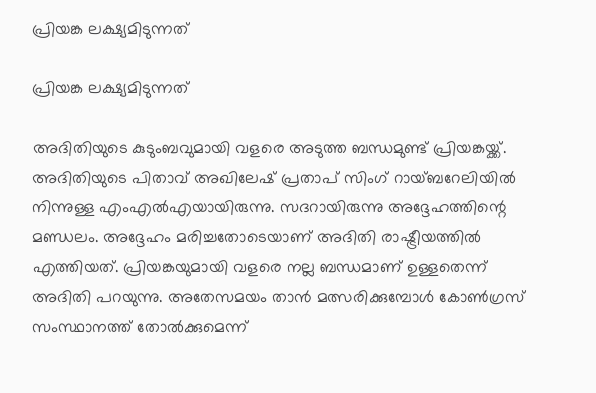പ്രിയങ്ക ലക്ഷ്യമിടുന്നത്

പ്രിയങ്ക ലക്ഷ്യമിടുന്നത്

അദിതിയുടെ കുടുംബവുമായി വളരെ അടുത്ത ബന്ധമുണ്ട് പ്രിയങ്കയ്ക്ക്. അദിതിയുടെ പിതാവ് അഖിലേഷ് പ്രതാപ് സിംഗ് റായ്ബറേലിയില്‍ നിന്നുള്ള എംഎല്‍എയായിരുന്നു. സദറായിരുന്നു അദ്ദേഹത്തിന്റെ മണ്ഡലം. അദ്ദേഹം മരിച്ചതോടെയാണ് അദിതി രാഷ്ട്രീയത്തില്‍ എത്തിയത്. പ്രിയങ്കയുമായി വളരെ നല്ല ബന്ധമാണ് ഉള്ളതെന്ന് അദിതി പറയുന്നു. അതേസമയം താന്‍ മത്സരിക്കുമ്പോള്‍ കോണ്‍ഗ്രസ് സംസ്ഥാനത്ത് തോല്‍ക്കുമെന്ന്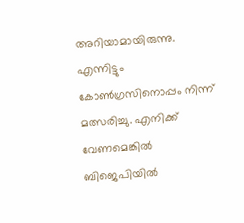അറിയാമായിരുന്നു. എന്നിട്ടും കോണ്‍ഗ്രസിനൊപ്പം നിന്ന് മത്സരിച്ചു. എനിക്ക് വേണമെങ്കില്‍ ബിജെപിയില്‍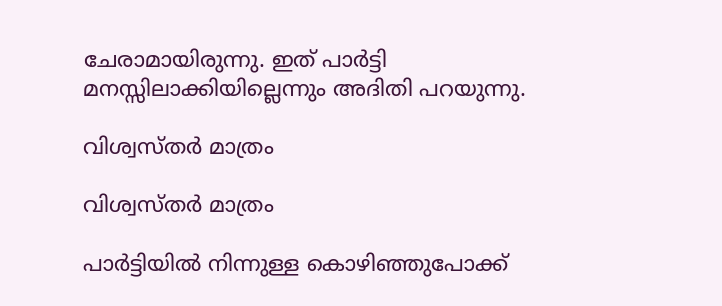ചേരാമായിരുന്നു. ഇത് പാര്‍ട്ടി മനസ്സിലാക്കിയില്ലെന്നും അദിതി പറയുന്നു.

വിശ്വസ്തര്‍ മാത്രം

വിശ്വസ്തര്‍ മാത്രം

പാര്‍ട്ടിയില്‍ നിന്നുള്ള കൊഴിഞ്ഞുപോക്ക്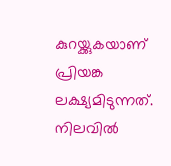കുറയ്ക്കുകയാണ് പ്രിയങ്ക ലക്ഷ്യമിടുന്നത്. നിലവില്‍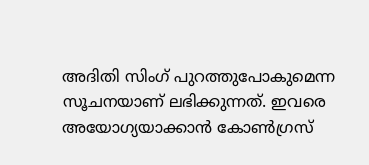അദിതി സിംഗ് പുറത്തുപോകുമെന്ന സൂചനയാണ് ലഭിക്കുന്നത്. ഇവരെ അയോഗ്യയാക്കാന്‍ കോണ്‍ഗ്രസ്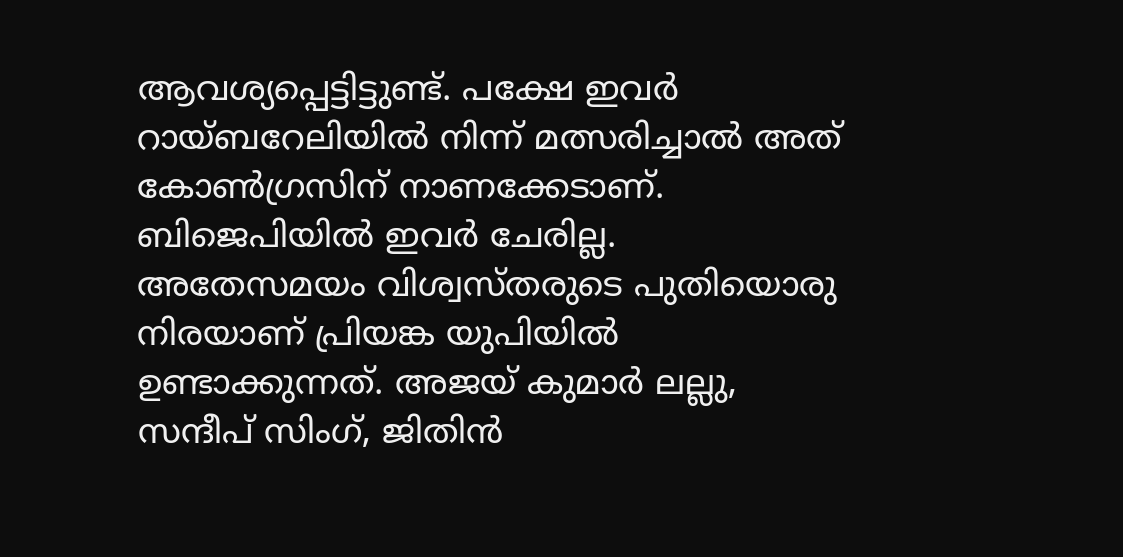ആവശ്യപ്പെട്ടിട്ടുണ്ട്. പക്ഷേ ഇവര്‍ റായ്ബറേലിയില്‍ നിന്ന് മത്സരിച്ചാല്‍ അത് കോണ്‍ഗ്രസിന് നാണക്കേടാണ്. ബിജെപിയില്‍ ഇവര്‍ ചേരില്ല. അതേസമയം വിശ്വസ്തരുടെ പുതിയൊരു നിരയാണ് പ്രിയങ്ക യുപിയില്‍ ഉണ്ടാക്കുന്നത്. അജയ് കുമാര്‍ ലല്ലു, സന്ദീപ് സിംഗ്, ജിതിന്‍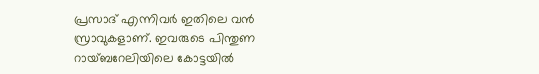പ്രസാദ് എന്നിവര്‍ ഇതിലെ വന്‍ സ്രാവുകളാണ്. ഇവരുടെ പിന്തുണ റായ്ബറേലിയിലെ കോട്ടയില്‍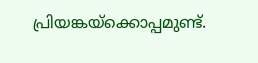പ്രിയങ്കയ്‌ക്കൊപ്പമുണ്ട്.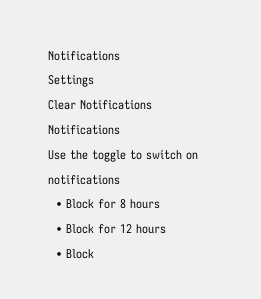Notifications
Settings
Clear Notifications
Notifications
Use the toggle to switch on notifications
  • Block for 8 hours
  • Block for 12 hours
  • Block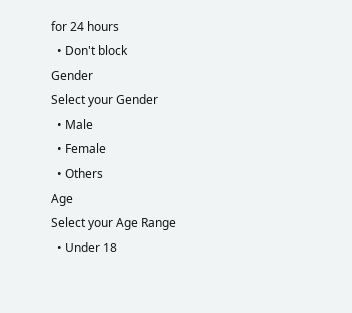for 24 hours
  • Don't block
Gender
Select your Gender
  • Male
  • Female
  • Others
Age
Select your Age Range
  • Under 18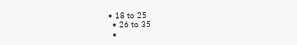• 18 to 25
  • 26 to 35
  •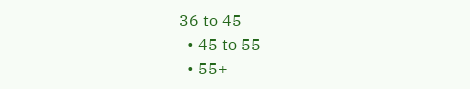36 to 45
  • 45 to 55
  • 55+